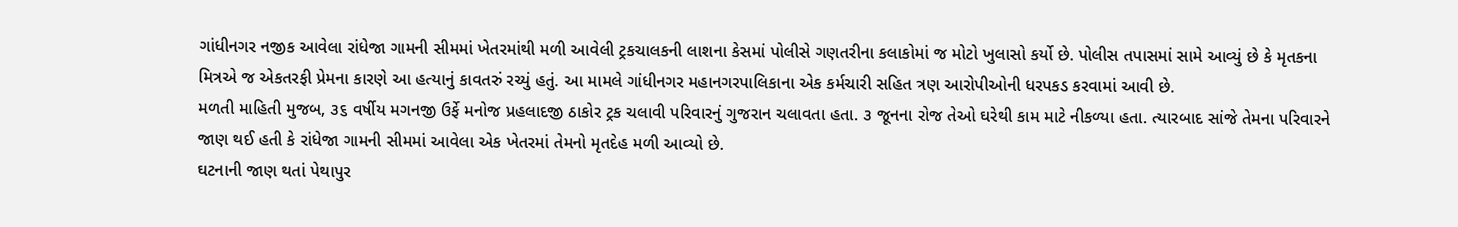ગાંધીનગર નજીક આવેલા રાંધેજા ગામની સીમમાં ખેતરમાંથી મળી આવેલી ટ્રકચાલકની લાશના કેસમાં પોલીસે ગણતરીના કલાકોમાં જ મોટો ખુલાસો કર્યો છે. પોલીસ તપાસમાં સામે આવ્યું છે કે મૃતકના મિત્રએ જ એકતરફી પ્રેમના કારણે આ હત્યાનું કાવતરું રચ્યું હતું. આ મામલે ગાંધીનગર મહાનગરપાલિકાના એક કર્મચારી સહિત ત્રણ આરોપીઓની ધરપકડ કરવામાં આવી છે.
મળતી માહિતી મુજબ, ૩૬ વર્ષીય મગનજી ઉર્ફે મનોજ પ્રહલાદજી ઠાકોર ટ્રક ચલાવી પરિવારનું ગુજરાન ચલાવતા હતા. ૩ જૂનના રોજ તેઓ ઘરેથી કામ માટે નીકળ્યા હતા. ત્યારબાદ સાંજે તેમના પરિવારને જાણ થઈ હતી કે રાંધેજા ગામની સીમમાં આવેલા એક ખેતરમાં તેમનો મૃતદેહ મળી આવ્યો છે.
ઘટનાની જાણ થતાં પેથાપુર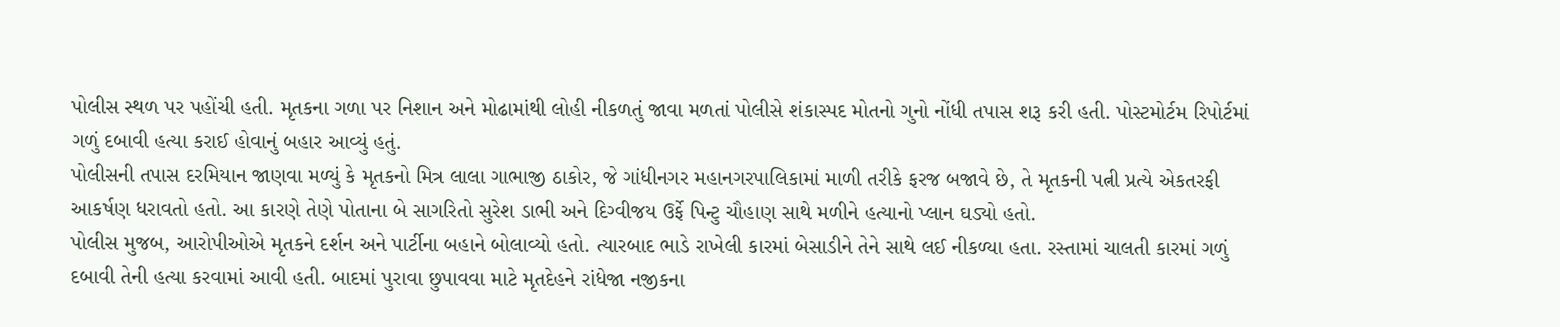પોલીસ સ્થળ પર પહોંચી હતી. મૃતકના ગળા પર નિશાન અને મોઢામાંથી લોહી નીકળતું જાવા મળતાં પોલીસે શંકાસ્પદ મોતનો ગુનો નોંધી તપાસ શરૂ કરી હતી. પોસ્ટમોર્ટમ રિપોર્ટમાં ગળું દબાવી હત્યા કરાઈ હોવાનું બહાર આવ્યું હતું.
પોલીસની તપાસ દરમિયાન જાણવા મળ્યું કે મૃતકનો મિત્ર લાલા ગાભાજી ઠાકોર, જે ગાંધીનગર મહાનગરપાલિકામાં માળી તરીકે ફરજ બજાવે છે, તે મૃતકની પત્ની પ્રત્યે એકતરફી આકર્ષણ ધરાવતો હતો. આ કારણે તેણે પોતાના બે સાગરિતો સુરેશ ડાભી અને દિગ્વીજય ઉર્ફે પિન્ટુ ચૌહાણ સાથે મળીને હત્યાનો પ્લાન ઘડ્યો હતો.
પોલીસ મુજબ, આરોપીઓએ મૃતકને દર્શન અને પાર્ટીના બહાને બોલાવ્યો હતો. ત્યારબાદ ભાડે રાખેલી કારમાં બેસાડીને તેને સાથે લઈ નીકળ્યા હતા. રસ્તામાં ચાલતી કારમાં ગળું દબાવી તેની હત્યા કરવામાં આવી હતી. બાદમાં પુરાવા છુપાવવા માટે મૃતદેહને રાંધેજા નજીકના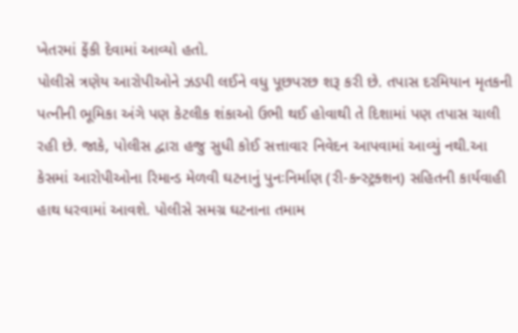ખેતરમાં ફેંકી દેવામાં આવ્યો હતો.
પોલીસે ત્રણેય આરોપીઓને ઝડપી લઈને વધુ પૂછપરછ શરૂ કરી છે. તપાસ દરમિયાન મૃતકની પત્નીની ભૂમિકા અંગે પણ કેટલીક શંકાઓ ઉભી થઈ હોવાથી તે દિશામાં પણ તપાસ ચાલી રહી છે. જાકે, પોલીસ દ્વારા હજુ સુધી કોઈ સત્તાવાર નિવેદન આપવામાં આવ્યું નથી.આ કેસમાં આરોપીઓના રિમાન્ડ મેળવી ઘટનાનું પુનઃનિર્માણ (રી-કન્સ્ટ્રક્શન) સહિતની કાર્યવાહી હાથ ધરવામાં આવશે. પોલીસે સમગ્ર ઘટનાના તમામ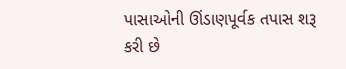પાસાઓની ઊંડાણપૂર્વક તપાસ શરૂ કરી છે